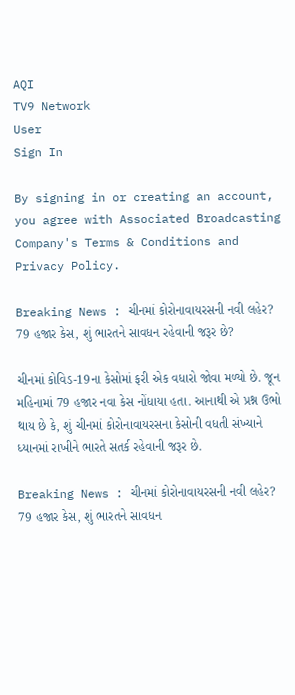AQI
TV9 Network
User
Sign In

By signing in or creating an account, you agree with Associated Broadcasting Company's Terms & Conditions and Privacy Policy.

Breaking News : ચીનમાં કોરોનાવાયરસની નવી લહેર? 79 હજાર કેસ, શું ભારતને સાવધન રહેવાની જરૂર છે?

ચીનમાં કોવિડ-19ના કેસોમાં ફરી એક વધારો જોવા મળ્યો છે. જૂન મહિનામાં 79 હજાર નવા કેસ નોંધાયા હતા. આનાથી એ પ્રશ્ન ઉભો થાય છે કે, શું ચીનમાં કોરોનાવાયરસના કેસોની વધતી સંખ્યાને ધ્યાનમાં રાખીને ભારતે સતર્ક રહેવાની જરૂર છે.

Breaking News : ચીનમાં કોરોનાવાયરસની નવી લહેર? 79 હજાર કેસ, શું ભારતને સાવધન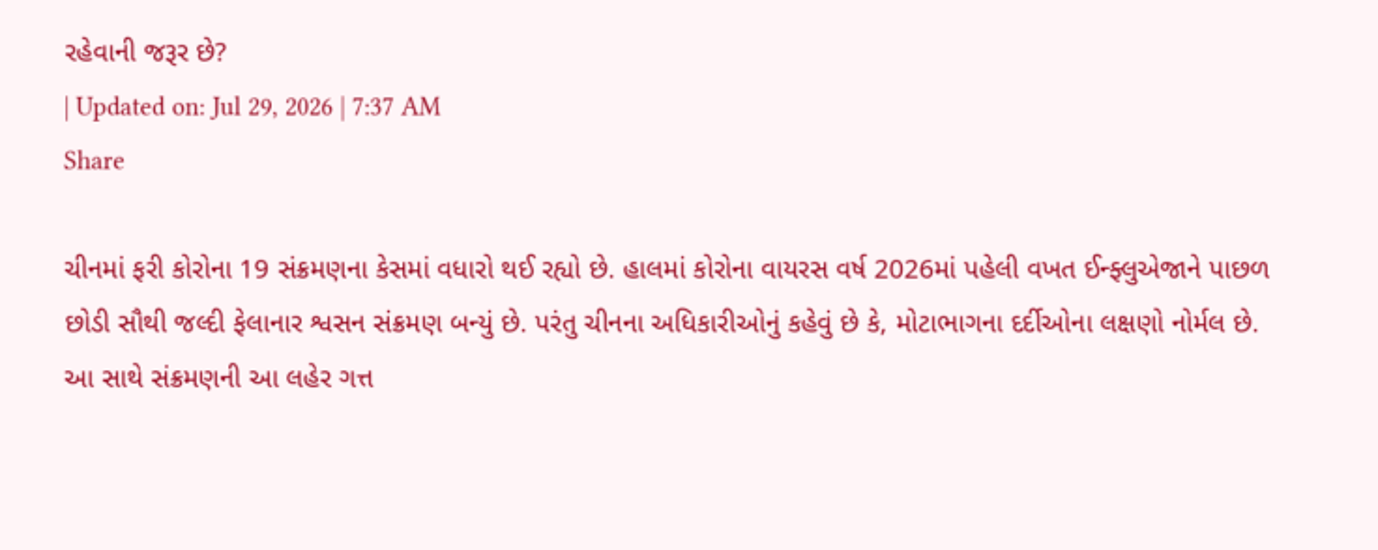રહેવાની જરૂર છે?
| Updated on: Jul 29, 2026 | 7:37 AM
Share

ચીનમાં ફરી કોરોના 19 સંક્રમણના કેસમાં વધારો થઈ રહ્યો છે. હાલમાં કોરોના વાયરસ વર્ષ 2026માં પહેલી વખત ઈન્ફ્લુએજાને પાછળ છોડી સૌથી જલ્દી ફેલાનાર શ્વસન સંક્રમણ બન્યું છે. પરંતુ ચીનના અધિકારીઓનું કહેવું છે કે, મોટાભાગના દર્દીઓના લક્ષણો નોર્મલ છે. આ સાથે સંક્રમણની આ લહેર ગત્ત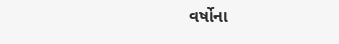વર્ષોના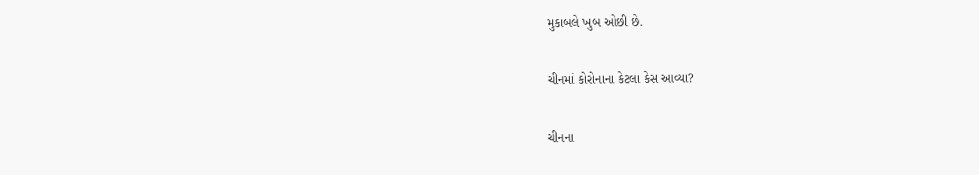મુકાબલે ખુબ ઓછી છે.

ચીનમાં કોરોનાના કેટલા કેસ આવ્યા?

ચીનના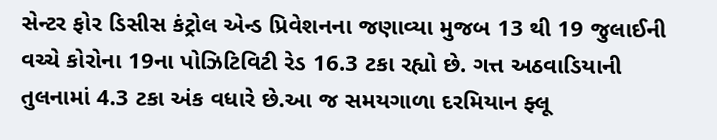સેન્ટર ફોર ડિસીસ કંટ્રોલ એન્ડ પ્રિવેશનના જણાવ્યા મુજબ 13 થી 19 જુલાઈની વચ્ચે કોરોના 19ના પોઝિટિવિટી રેડ 16.3 ટકા રહ્યો છે. ગત્ત અઠવાડિયાની તુલનામાં 4.3 ટકા અંક વધારે છે.આ જ સમયગાળા દરમિયાન ફ્લૂ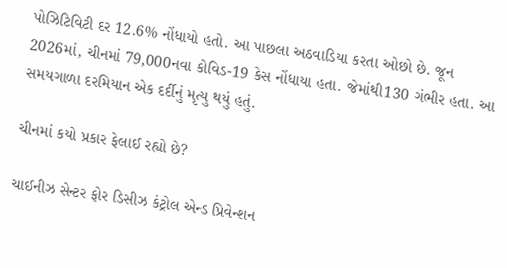પોઝિટિવિટી દર 12.6% નોંધાયો હતો. આ પાછલા અઠવાડિયા કરતા ઓછો છે. જૂન 2026માં, ચીનમાં 79,000નવા કોવિડ-19 કેસ નોંધાયા હતા. જેમાંથી130 ગંભીર હતા. આ સમયગાળા દરમિયાન એક દર્દીનું મૃત્યુ થયું હતું.

ચીનમાં કયો પ્રકાર ફેલાઈ રહ્યો છે?

ચાઈનીઝ સેન્ટર ફોર ડિસીઝ કંટ્રોલ એન્ડ પ્રિવેન્શન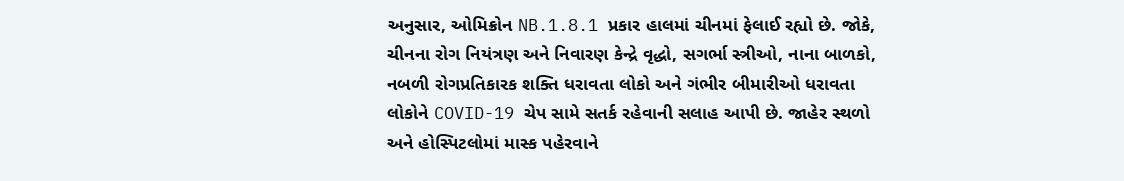અનુસાર, ઓમિક્રોન NB.1.8.1 પ્રકાર હાલમાં ચીનમાં ફેલાઈ રહ્યો છે. જોકે, ચીનના રોગ નિયંત્રણ અને નિવારણ કેન્દ્રે વૃદ્ધો, સગર્ભા સ્ત્રીઓ, નાના બાળકો, નબળી રોગપ્રતિકારક શક્તિ ધરાવતા લોકો અને ગંભીર બીમારીઓ ધરાવતા લોકોને COVID-19 ચેપ સામે સતર્ક રહેવાની સલાહ આપી છે. જાહેર સ્થળો અને હોસ્પિટલોમાં માસ્ક પહેરવાને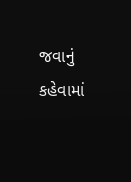જવાનું કહેવામાં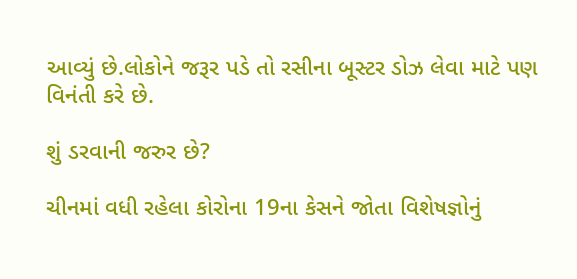આવ્યું છે.લોકોને જરૂર પડે તો રસીના બૂસ્ટર ડોઝ લેવા માટે પણ વિનંતી કરે છે.

શું ડરવાની જરુર છે?

ચીનમાં વધી રહેલા કોરોના 19ના કેસને જોતા વિશેષજ્ઞોનું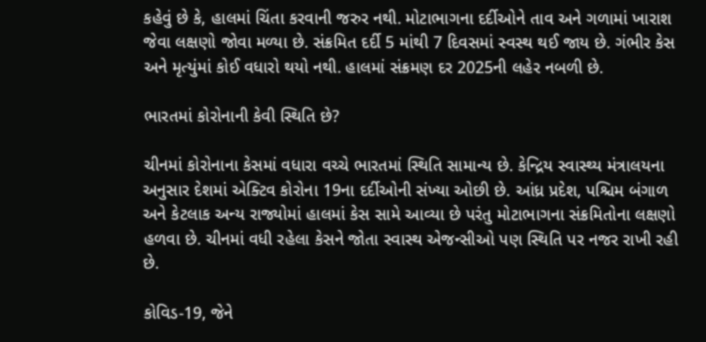કહેવું છે કે, હાલમાં ચિંતા કરવાની જરુર નથી. મોટાભાગના દર્દીઓને તાવ અને ગળામાં ખારાશ જેવા લક્ષણો જોવા મળ્યા છે. સંક્રમિત દર્દી 5 માંથી 7 દિવસમાં સ્વસ્થ થઈ જાય છે. ગંભીર કેસ અને મૃત્યુંમાં કોઈ વધારો થયો નથી. હાલમાં સંક્રમણ દર 2025ની લહેર નબળી છે.

ભારતમાં કોરોનાની કેવી સ્થિતિ છે?

ચીનમાં કોરોનાના કેસમાં વધારા વચ્ચે ભારતમાં સ્થિતિ સામાન્ય છે. કેન્દ્રિય સ્વાસ્થ્ય મંત્રાલયના અનુસાર દેશમાં એક્ટિવ કોરોના 19ના દર્દીઓની સંખ્યા ઓછી છે. આંધ્ર પ્રદેશ, પશ્ચિમ બંગાળ અને કેટલાક અન્ય રાજ્યોમાં હાલમાં કેસ સામે આવ્યા છે પરંતુ મોટાભાગના સંક્રમિતોના લક્ષણો હળવા છે. ચીનમાં વધી રહેલા કેસને જોતા સ્વાસ્થ એજન્સીઓ પણ સ્થિતિ પર નજર રાખી રહી છે.

કોવિડ-19, જેને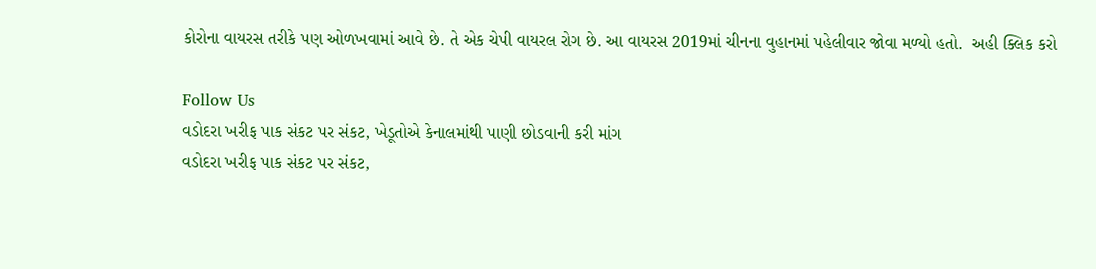કોરોના વાયરસ તરીકે પણ ઓળખવામાં આવે છે. તે એક ચેપી વાયરલ રોગ છે. આ વાયરસ 2019માં ચીનના વુહાનમાં પહેલીવાર જોવા મળ્યો હતો.  અહી ક્લિક કરો

Follow Us
વડોદરા ખરીફ પાક સંકટ પર સંકટ, ખેડૂતોએ કેનાલમાંથી પાણી છોડવાની કરી માંગ
વડોદરા ખરીફ પાક સંકટ પર સંકટ,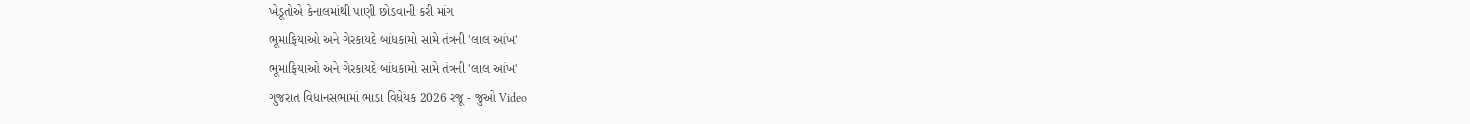ખેડૂતોએ કેનાલમાંથી પાણી છોડવાની કરી માંગ
ભૂમાફિયાઓ અને ગેરકાયદે બાંધકામો સામે તંત્રની 'લાલ આંખ'
ભૂમાફિયાઓ અને ગેરકાયદે બાંધકામો સામે તંત્રની 'લાલ આંખ'
ગુજરાત વિધાનસભામાં ભાડા વિધેયક 2026 રજૂ - જુઓ Video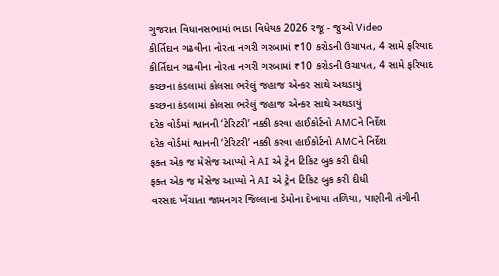ગુજરાત વિધાનસભામાં ભાડા વિધેયક 2026 રજૂ - જુઓ Video
કીર્તિદાન ગઢવીના નોરતા નગરી ગરબામાં ₹10 કરોડની ઉચાપત, 4 સામે ફરિયાદ
કીર્તિદાન ગઢવીના નોરતા નગરી ગરબામાં ₹10 કરોડની ઉચાપત, 4 સામે ફરિયાદ
કચ્છના કંડલામાં કોલસા ભરેલું જહાજ એન્કર સાથે અથડાયું
કચ્છના કંડલામાં કોલસા ભરેલું જહાજ એન્કર સાથે અથડાયું
દરેક વોર્ડમાં શ્વાનની ‘ટેરિટરી’ નક્કી કરવા હાઈકોર્ટનો AMCને નિર્દેશ
દરેક વોર્ડમાં શ્વાનની ‘ટેરિટરી’ નક્કી કરવા હાઈકોર્ટનો AMCને નિર્દેશ
ફક્ત એક જ મેસેજ આપ્યો ને AI એ ટ્રેન ટિકિટ બુક કરી દીધી
ફક્ત એક જ મેસેજ આપ્યો ને AI એ ટ્રેન ટિકિટ બુક કરી દીધી
વરસાદ ખેંચાતા જામનગર જિલ્લાના ડેમોના દેખાયા તળિયા, પાણીની તંગીની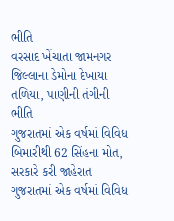ભીતિ
વરસાદ ખેંચાતા જામનગર જિલ્લાના ડેમોના દેખાયા તળિયા, પાણીની તંગીની ભીતિ
ગુજરાતમાં એક વર્ષમાં વિવિધ બિમારીથી 62 સિંહના મોત, સરકારે કરી જાહેરાત
ગુજરાતમાં એક વર્ષમાં વિવિધ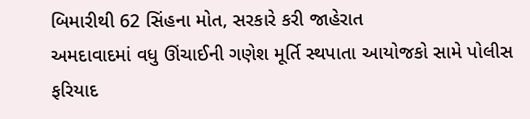બિમારીથી 62 સિંહના મોત, સરકારે કરી જાહેરાત
અમદાવાદમાં વધુ ઊંચાઈની ગણેશ મૂર્તિ સ્થપાતા આયોજકો સામે પોલીસ ફરિયાદ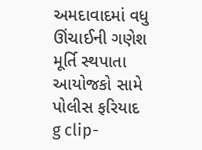અમદાવાદમાં વધુ ઊંચાઈની ગણેશ મૂર્તિ સ્થપાતા આયોજકો સામે પોલીસ ફરિયાદ
g clip-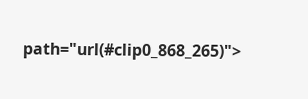path="url(#clip0_868_265)">